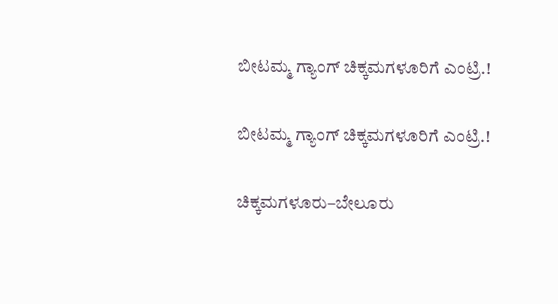ಬೀಟಮ್ಮ ಗ್ಯಾಂಗ್ ಚಿಕ್ಕಮಗಳೂರಿಗೆ ಎಂಟ್ರಿ.!

ಬೀಟಮ್ಮ ಗ್ಯಾಂಗ್ ಚಿಕ್ಕಮಗಳೂರಿಗೆ ಎಂಟ್ರಿ.!

ಚಿಕ್ಕಮಗಳೂರು–ಬೇಲೂರು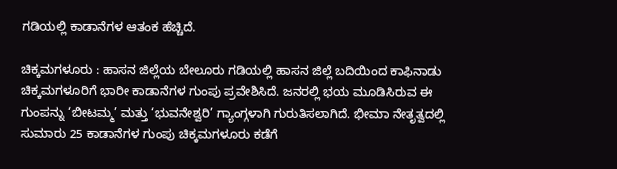ಗಡಿಯಲ್ಲಿ ಕಾಡಾನೆಗಳ ಆತಂಕ ಹೆಚ್ಚಿದೆ.

ಚಿಕ್ಕಮಗಳೂರು : ಹಾಸನ ಜಿಲ್ಲೆಯ ಬೇಲೂರು ಗಡಿಯಲ್ಲಿ ಹಾಸನ ಜಿಲ್ಲೆ ಬದಿಯಿಂದ ಕಾಫಿನಾಡು ಚಿಕ್ಕಮಗಳೂರಿಗೆ ಭಾರೀ ಕಾಡಾನೆಗಳ ಗುಂಪು ಪ್ರವೇಶಿಸಿದೆ. ಜನರಲ್ಲಿ ಭಯ ಮೂಡಿಸಿರುವ ಈ ಗುಂಪನ್ನು ‘ಬೀಟಮ್ಮ’ ಮತ್ತು ‘ಭುವನೇಶ್ವರಿ’ ಗ್ಯಾಂಗ್ಗಳಾಗಿ ಗುರುತಿಸಲಾಗಿದೆ. ಭೀಮಾ ನೇತೃತ್ವದಲ್ಲಿ ಸುಮಾರು 25 ಕಾಡಾನೆಗಳ ಗುಂಪು ಚಿಕ್ಕಮಗಳೂರು ಕಡೆಗೆ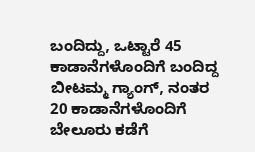ಬಂದಿದ್ದು, ಒಟ್ಟಾರೆ 45 ಕಾಡಾನೆಗಳೊಂದಿಗೆ ಬಂದಿದ್ದ ಬೀಟಮ್ಮ ಗ್ಯಾಂಗ್, ನಂತರ 20 ಕಾಡಾನೆಗಳೊಂದಿಗೆ ಬೇಲೂರು ಕಡೆಗೆ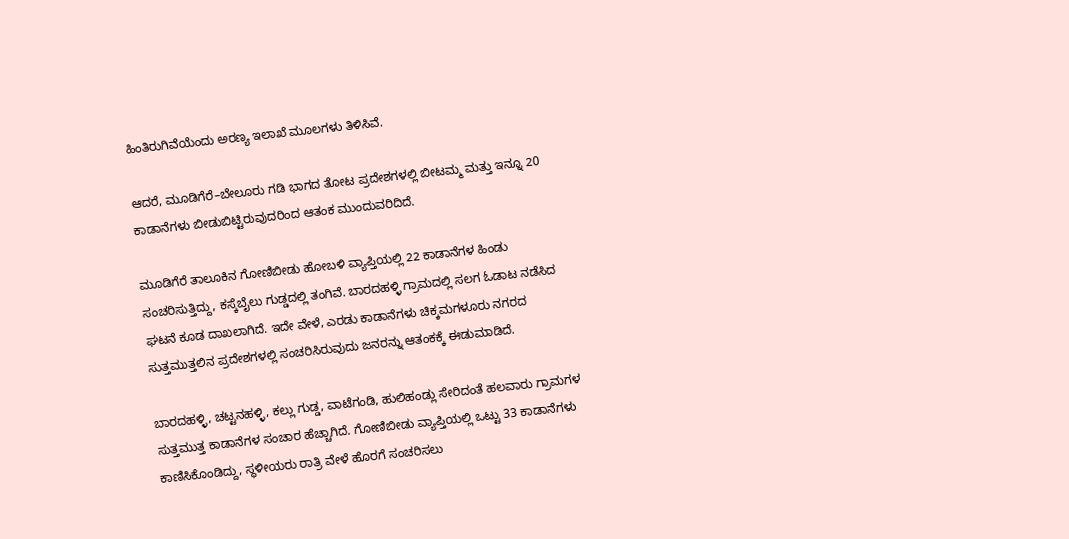ಹಿಂತಿರುಗಿವೆಯೆಂದು ಅರಣ್ಯ ಇಲಾಖೆ ಮೂಲಗಳು ತಿಳಿಸಿವೆ.

ಆದರೆ, ಮೂಡಿಗೆರೆ–ಬೇಲೂರು ಗಡಿ ಭಾಗದ ತೋಟ ಪ್ರದೇಶಗಳಲ್ಲಿ ಬೀಟಮ್ಮ ಮತ್ತು ಇನ್ನೂ 20 ಕಾಡಾನೆಗಳು ಬೀಡುಬಿಟ್ಟಿರುವುದರಿಂದ ಆತಂಕ ಮುಂದುವರಿದಿದೆ.

ಮೂಡಿಗೆರೆ ತಾಲೂಕಿನ ಗೋಣಿಬೀಡು ಹೋಬಳಿ ವ್ಯಾಪ್ತಿಯಲ್ಲಿ 22 ಕಾಡಾನೆಗಳ ಹಿಂಡು ಸಂಚರಿಸುತ್ತಿದ್ದು, ಕಸ್ಕೆಬೈಲು ಗುಡ್ಡದಲ್ಲಿ ತಂಗಿವೆ. ಬಾರದಹಳ್ಳಿ ಗ್ರಾಮದಲ್ಲಿ ಸಲಗ ಓಡಾಟ ನಡೆಸಿದ ಘಟನೆ ಕೂಡ ದಾಖಲಾಗಿದೆ. ಇದೇ ವೇಳೆ, ಎರಡು ಕಾಡಾನೆಗಳು ಚಿಕ್ಕಮಗಳೂರು ನಗರದ ಸುತ್ತಮುತ್ತಲಿನ ಪ್ರದೇಶಗಳಲ್ಲಿ ಸಂಚರಿಸಿರುವುದು ಜನರನ್ನು ಆತಂಕಕ್ಕೆ ಈಡುಮಾಡಿದೆ.

ಬಾರದಹಳ್ಳಿ, ಚಟ್ಟನಹಳ್ಳಿ, ಕಲ್ಲು ಗುಡ್ಡ, ವಾಟೆಗಂಡಿ, ಹುಲಿಹಂಡ್ಲು ಸೇರಿದಂತೆ ಹಲವಾರು ಗ್ರಾಮಗಳ ಸುತ್ತಮುತ್ತ ಕಾಡಾನೆಗಳ ಸಂಚಾರ ಹೆಚ್ಚಾಗಿದೆ. ಗೋಣಿಬೀಡು ವ್ಯಾಪ್ತಿಯಲ್ಲಿ ಒಟ್ಟು 33 ಕಾಡಾನೆಗಳು ಕಾಣಿಸಿಕೊಂಡಿದ್ದು, ಸ್ಥಳೀಯರು ರಾತ್ರಿ ವೇಳೆ ಹೊರಗೆ ಸಂಚರಿಸಲು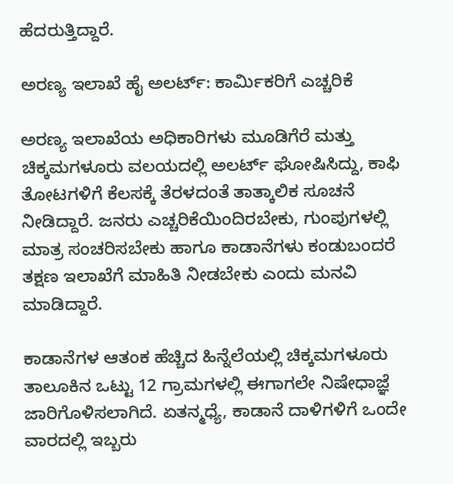ಹೆದರುತ್ತಿದ್ದಾರೆ.

ಅರಣ್ಯ ಇಲಾಖೆ ಹೈ ಅಲರ್ಟ್: ಕಾರ್ಮಿಕರಿಗೆ ಎಚ್ಚರಿಕೆ

ಅರಣ್ಯ ಇಲಾಖೆಯ ಅಧಿಕಾರಿಗಳು ಮೂಡಿಗೆರೆ ಮತ್ತು ಚಿಕ್ಕಮಗಳೂರು ವಲಯದಲ್ಲಿ ಅಲರ್ಟ್ ಘೋಷಿಸಿದ್ದು, ಕಾಫಿ ತೋಟಗಳಿಗೆ ಕೆಲಸಕ್ಕೆ ತೆರಳದಂತೆ ತಾತ್ಕಾಲಿಕ ಸೂಚನೆ ನೀಡಿದ್ದಾರೆ. ಜನರು ಎಚ್ಚರಿಕೆಯಿಂದಿರಬೇಕು, ಗುಂಪುಗಳಲ್ಲಿ ಮಾತ್ರ ಸಂಚರಿಸಬೇಕು ಹಾಗೂ ಕಾಡಾನೆಗಳು ಕಂಡುಬಂದರೆ ತಕ್ಷಣ ಇಲಾಖೆಗೆ ಮಾಹಿತಿ ನೀಡಬೇಕು ಎಂದು ಮನವಿ ಮಾಡಿದ್ದಾರೆ.

ಕಾಡಾನೆಗಳ ಆತಂಕ ಹೆಚ್ಚಿದ ಹಿನ್ನೆಲೆಯಲ್ಲಿ ಚಿಕ್ಕಮಗಳೂರು ತಾಲೂಕಿನ ಒಟ್ಟು 12 ಗ್ರಾಮಗಳಲ್ಲಿ ಈಗಾಗಲೇ ನಿಷೇಧಾಜ್ಞೆ ಜಾರಿಗೊಳಿಸಲಾಗಿದೆ. ಏತನ್ಮಧ್ಯೆ, ಕಾಡಾನೆ ದಾಳಿಗಳಿಗೆ ಒಂದೇ ವಾರದಲ್ಲಿ ಇಬ್ಬರು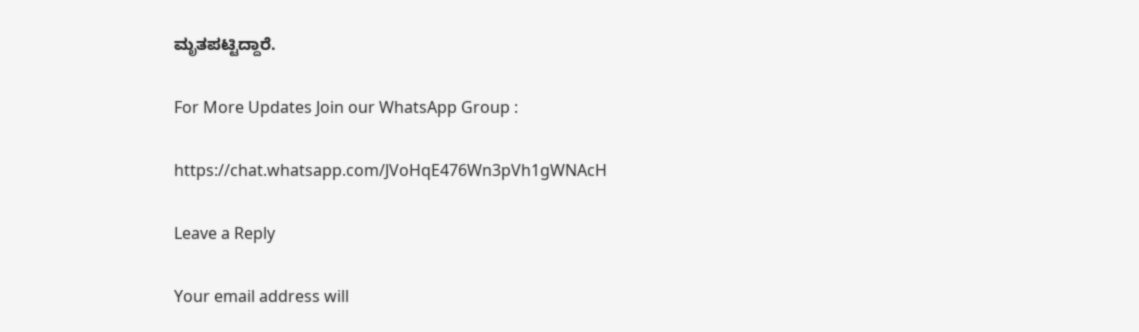ಮೃತಪಟ್ಟಿದ್ದಾರೆ.

For More Updates Join our WhatsApp Group :

https://chat.whatsapp.com/JVoHqE476Wn3pVh1gWNAcH

Leave a Reply

Your email address will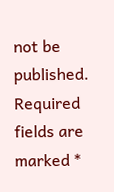not be published. Required fields are marked *